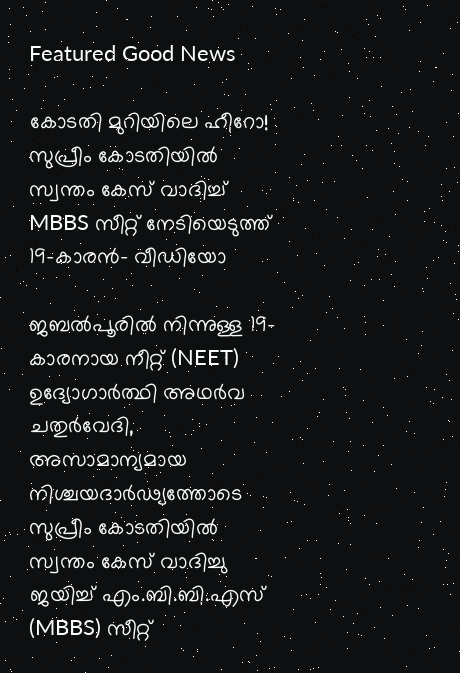Featured Good News

കോടതി മുറിയിലെ ഹീറോ! സുപ്രീം കോടതിയിൽ സ്വന്തം കേസ് വാദിച്ച് MBBS സീറ്റ് നേടിയെടുത്ത് 19-കാരൻ- വീഡിയോ

ജബൽപൂരിൽ നിന്നുള്ള 19-കാരനായ നീറ്റ് (NEET) ഉദ്യോഗാർത്ഥി അഥർവ ചതുർവേദി, അസാമാന്യമായ നിശ്ചയദാർഢ്യത്തോടെ സുപ്രീം കോടതിയിൽ സ്വന്തം കേസ് വാദിച്ചു ജയിച്ച് എം.ബി.ബി.എസ് (MBBS) സീറ്റ്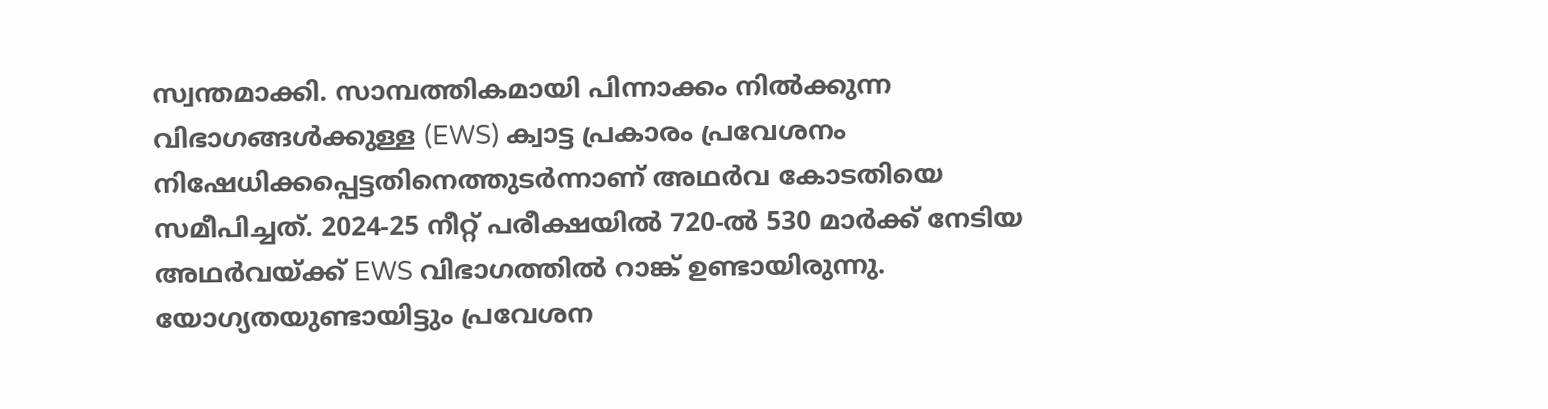സ്വന്തമാക്കി. സാമ്പത്തികമായി പിന്നാക്കം നിൽക്കുന്ന വിഭാഗങ്ങൾക്കുള്ള (EWS) ക്വാട്ട പ്രകാരം പ്രവേശനം നിഷേധിക്കപ്പെട്ടതിനെത്തുടർന്നാണ് അഥർവ കോടതിയെ സമീപിച്ചത്. 2024-25 നീറ്റ് പരീക്ഷയിൽ 720-ൽ 530 മാർക്ക് നേടിയ അഥർവയ്ക്ക് EWS വിഭാഗത്തിൽ റാങ്ക് ഉണ്ടായിരുന്നു. യോഗ്യതയുണ്ടായിട്ടും പ്രവേശന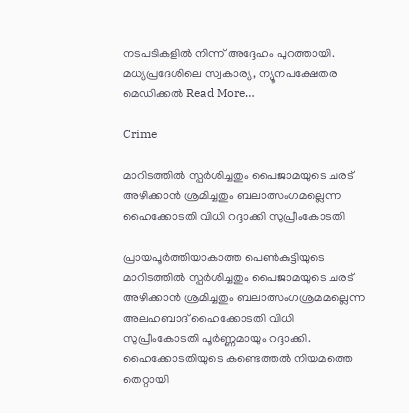നടപടികളിൽ നിന്ന് അദ്ദേഹം പുറത്തായി. മധ്യപ്രദേശിലെ സ്വകാര്യ, ന്യൂനപക്ഷേതര മെഡിക്കൽ Read More…

Crime

മാറിടത്തിൽ സ്പർശിച്ചതും പൈജാമയുടെ ചരട് അഴിക്കാൻ ശ്രമിച്ചതും ബലാത്സംഗമല്ലെന്ന ഹൈക്കോടതി വിധി റദ്ദാക്കി സുപ്രീംകോടതി

പ്രായപൂർത്തിയാകാത്ത പെൺകുട്ടിയുടെ മാറിടത്തിൽ സ്പർശിച്ചതും പൈജാമയുടെ ചരട് അഴിക്കാൻ ശ്രമിച്ചതും ബലാത്സംഗശ്രമമല്ലെന്ന അലഹബാദ് ഹൈക്കോടതി വിധി സുപ്രീംകോടതി പൂർണ്ണമായും റദ്ദാക്കി. ഹൈക്കോടതിയുടെ കണ്ടെത്തൽ നിയമത്തെ തെറ്റായി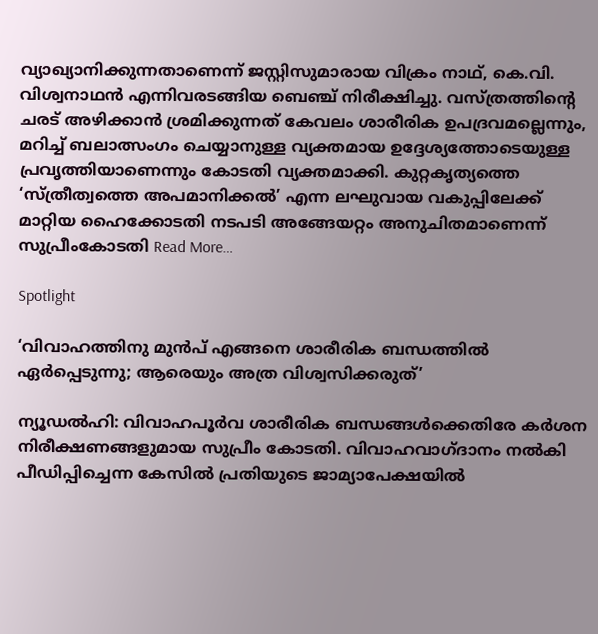വ്യാഖ്യാനിക്കുന്നതാണെന്ന് ജസ്റ്റിസുമാരായ വിക്രം നാഥ്, കെ.വി. വിശ്വനാഥൻ എന്നിവരടങ്ങിയ ബെഞ്ച് നിരീക്ഷിച്ചു. വസ്ത്രത്തിന്റെ ചരട് അഴിക്കാൻ ശ്രമിക്കുന്നത് കേവലം ശാരീരിക ഉപദ്രവമല്ലെന്നും, മറിച്ച് ബലാത്സംഗം ചെയ്യാനുള്ള വ്യക്തമായ ഉദ്ദേശ്യത്തോടെയുള്ള പ്രവൃത്തിയാണെന്നും കോടതി വ്യക്തമാക്കി. കുറ്റകൃത്യത്തെ ‘സ്ത്രീത്വത്തെ അപമാനിക്കൽ’ എന്ന ലഘുവായ വകുപ്പിലേക്ക് മാറ്റിയ ഹൈക്കോടതി നടപടി അങ്ങേയറ്റം അനുചിതമാണെന്ന് സുപ്രീംകോടതി Read More…

Spotlight

‘വിവാഹത്തിനു മുൻപ് എങ്ങനെ ശാരീരിക ബന്ധത്തിൽ ഏർപ്പെടുന്നു; ആരെയും അത്ര വിശ്വസിക്കരുത്’

ന്യൂഡല്‍ഹി: വിവാഹപൂര്‍വ ശാരീരിക ബന്ധങ്ങള്‍ക്കെതിരേ കര്‍ശന നിരീക്ഷണങ്ങളുമായ സുപ്രീം കോടതി. വിവാഹവാഗ്‌ദാനം നല്‍കി പീഡിപ്പിച്ചെന്ന കേസില്‍ പ്രതിയുടെ ജാമ്യാപേക്ഷയില്‍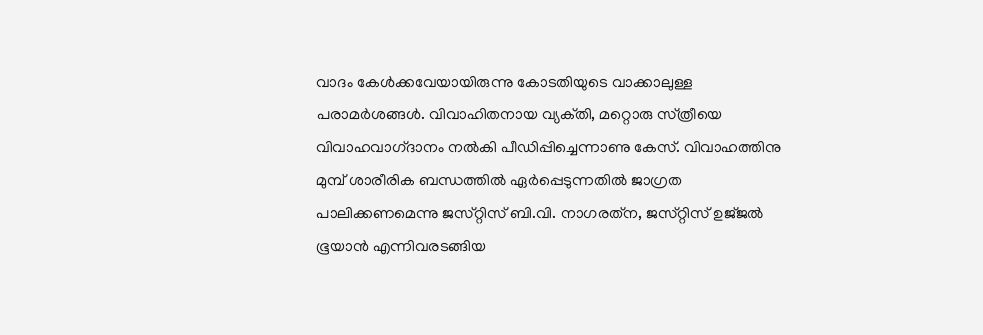വാദം കേള്‍ക്കവേയായിരുന്നു കോടതിയുടെ വാക്കാലുള്ള പരാമര്‍ശങ്ങള്‍. വിവാഹിതനായ വ്യക്‌തി, മറ്റൊരു സ്‌ത്രീയെ വിവാഹവാഗ്‌ദാനം നല്‍കി പീഡിപ്പിച്ചെന്നാണു കേസ്‌. വിവാഹത്തിനു മുമ്പ്‌ ശാരീരിക ബന്ധത്തില്‍ ഏര്‍പ്പെടുന്നതില്‍ ജാഗ്രത പാലിക്കണമെന്നു ജസ്‌റ്റിസ്‌ ബി.വി. നാഗരത്‌ന, ജസ്‌റ്റിസ്‌ ഉജ്‌ജല്‍ ഭൂയാന്‍ എന്നിവരടങ്ങിയ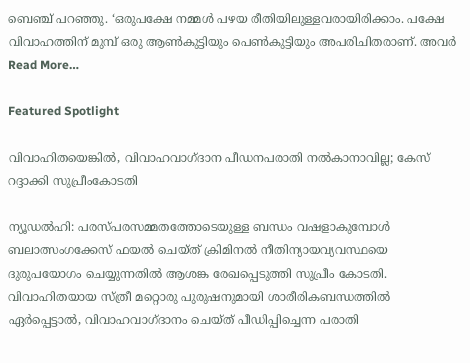ബെഞ്ച്‌ പറഞ്ഞു. ‘ഒരുപക്ഷേ നമ്മള്‍ പഴയ രീതിയിലുള്ളവരായിരിക്കാം. പക്ഷേ വിവാഹത്തിന്‌ മുമ്പ്‌ ഒരു ആണ്‍കുട്ടിയും പെണ്‍കുട്ടിയും അപരിചിതരാണ്‌. അവര്‍ Read More…

Featured Spotlight

വിവാഹിതയെങ്കില്‍, വിവാഹവാഗ്ദാന പീഡനപരാതി നല്‍കാനാവില്ല; കേസ് റദ്ദാക്കി സുപ്രീംകോടതി

ന്യൂഡല്‍ഹി: പരസ്പരസമ്മതത്തോടെയുള്ള ബന്ധം വഷളാകുമ്പോള്‍ ബലാത്സംഗക്കേസ് ഫയല്‍ ചെയ്ത് ക്രിമിനല്‍ നീതിന്യായവ്യവസ്ഥയെ ദുരുപയോഗം ചെയ്യുന്നതില്‍ ആശങ്ക രേഖപ്പെടുത്തി സുപ്രീം കോടതി. വിവാഹിതയായ സ്ത്രീ മറ്റൊരു പുരുഷനുമായി ശാരീരികബന്ധത്തില്‍ ഏര്‍പ്പെട്ടാല്‍, വിവാഹവാഗ്ദാനം ചെയ്ത് പീഡിപ്പിച്ചെന്ന പരാതി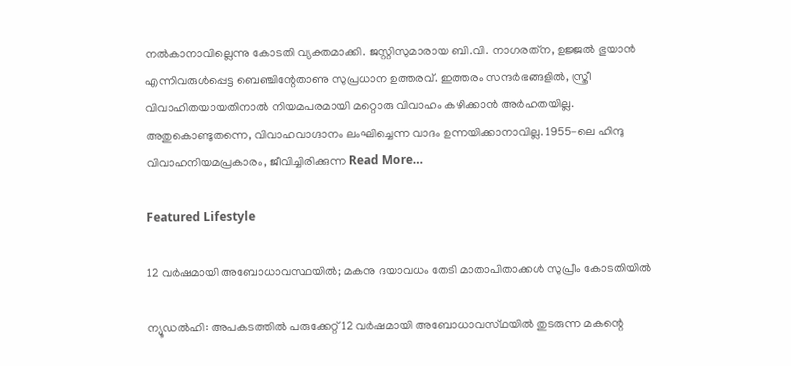നല്‍കാനാവില്ലെന്നു കോടതി വ്യക്തമാക്കി. ജസ്റ്റിസുമാരായ ബി.വി. നാഗരത്‌ന, ഉജ്ജല്‍ ഭുയാന്‍ എന്നിവരുള്‍പ്പെട്ട ബെഞ്ചിന്റേതാണു സുപ്രധാന ഉത്തരവ്. ഇത്തരം സന്ദര്‍ഭങ്ങളില്‍, സ്ത്രീ വിവാഹിതയായതിനാല്‍ നിയമപരമായി മറ്റൊരു വിവാഹം കഴിക്കാന്‍ അര്‍ഹതയില്ല. അതുകൊണ്ടുതന്നെ, വിവാഹവാഗ്ദാനം ലംഘിച്ചെന്ന വാദം ഉന്നയിക്കാനാവില്ല. 1955-ലെ ഹിന്ദു വിവാഹനിയമപ്രകാരം, ജീവിച്ചിരിക്കുന്ന Read More…

Featured Lifestyle

12 വര്‍ഷമായി അബോധാവസ്ഥയില്‍; മകനു ദയാവധം തേടി മാതാപിതാക്കള്‍ സുപ്രീം കോടതിയില്‍

ന്യൂഡല്‍ഹി: അപകടത്തില്‍ പരുക്കേറ്റ്‌ 12 വര്‍ഷമായി അബോധാവസ്‌ഥയില്‍ തുടരുന്ന മകന്റെ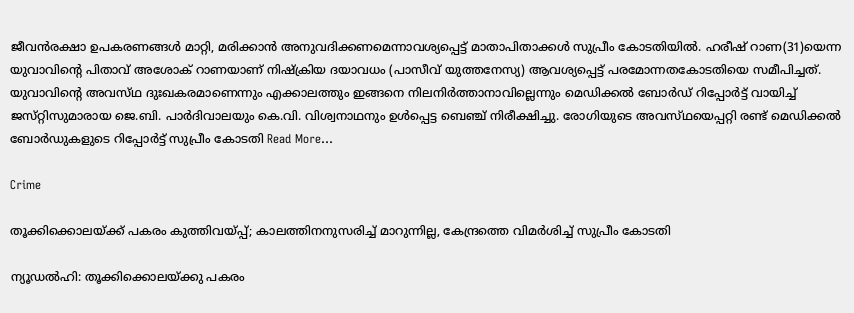ജീവന്‍രക്ഷാ ഉപകരണങ്ങള്‍ മാറ്റി, മരിക്കാന്‍ അനുവദിക്കണമെന്നാവശ്യപ്പെട്ട്‌ മാതാപിതാക്കള്‍ സുപ്രീം കോടതിയില്‍. ഹരീഷ്‌ റാണ(31)യെന്ന യുവാവിന്റെ പിതാവ്‌ അശോക്‌ റാണയാണ്‌ നിഷ്‌ക്രിയ ദയാവധം (പാസീവ്‌ യുത്തനേസ്യ) ആവശ്യപ്പെട്ട്‌ പരമോന്നതകോടതിയെ സമീപിച്ചത്‌. യുവാവിന്റെ അവസ്‌ഥ ദുഃഖകരമാണെന്നും എക്കാലത്തും ഇങ്ങനെ നിലനിര്‍ത്താനാവില്ലെന്നും മെഡിക്കല്‍ ബോര്‍ഡ്‌ റിപ്പോര്‍ട്ട്‌ വായിച്ച്‌ ജസ്‌റ്റിസുമാരായ ജെ.ബി. പാര്‍ദിവാലയും കെ.വി. വിശ്വനാഥനും ഉള്‍പ്പെട്ട ബെഞ്ച്‌ നിരീക്ഷിച്ചു. രോഗിയുടെ അവസ്‌ഥയെപ്പറ്റി രണ്ട്‌ മെഡിക്കല്‍ ബോര്‍ഡുകളുടെ റിപ്പോര്‍ട്ട്‌ സുപ്രീം കോടതി Read More…

Crime

തൂക്കിക്കൊലയ്‌ക്ക് പകരം കുത്തിവയ്‌പ്പ്; കാലത്തിനനുസരിച്ച്‌ മാറുന്നില്ല, കേന്ദ്രത്തെ വിമര്‍ശിച്ച്‌ സുപ്രീം കോടതി

ന്യൂഡല്‍ഹി: തൂക്കിക്കൊലയ്‌ക്കു പകരം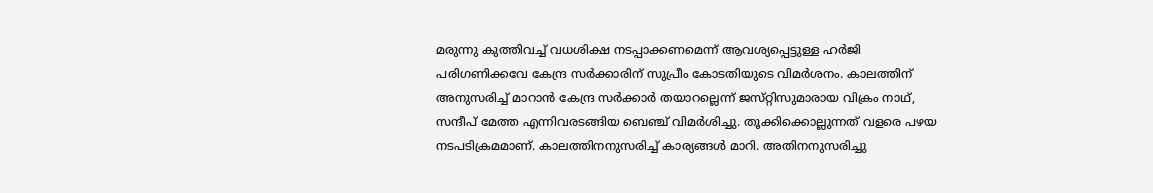മരുന്നു കുത്തിവച്ച്‌ വധശിക്ഷ നടപ്പാക്കണമെന്ന്‌ ആവശ്യപ്പെട്ടുള്ള ഹര്‍ജി പരിഗണിക്കവേ കേന്ദ്ര സര്‍ക്കാരിന്‌ സുപ്രീം കോടതിയുടെ വിമര്‍ശനം. കാലത്തിന്‌ അനുസരിച്ച്‌ മാറാന്‍ കേന്ദ്ര സര്‍ക്കാര്‍ തയാറല്ലെന്ന്‌ ജസ്‌റ്റിസുമാരായ വിക്രം നാഥ്‌, സന്ദീപ്‌ മേത്ത എന്നിവരടങ്ങിയ ബെഞ്ച്‌ വിമര്‍ശിച്ചു. തൂക്കിക്കൊല്ലുന്നത്‌ വളരെ പഴയ നടപടിക്രമമാണ്‌. കാലത്തിനനുസരിച്ച്‌ കാര്യങ്ങള്‍ മാറി. അതിനനുസരിച്ചു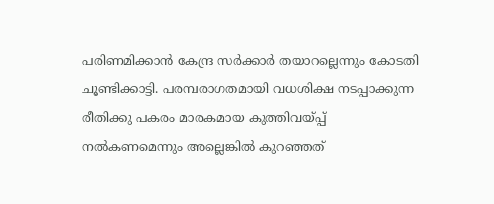പരിണമിക്കാന്‍ കേന്ദ്ര സര്‍ക്കാര്‍ തയാറല്ലെന്നും കോടതി ചൂണ്ടിക്കാട്ടി. പരമ്പരാഗതമായി വധശിക്ഷ നടപ്പാക്കുന്ന രീതിക്കു പകരം മാരകമായ കുത്തിവയ്‌പ്പ് നല്‍കണമെന്നും അല്ലെങ്കില്‍ കുറഞ്ഞത്‌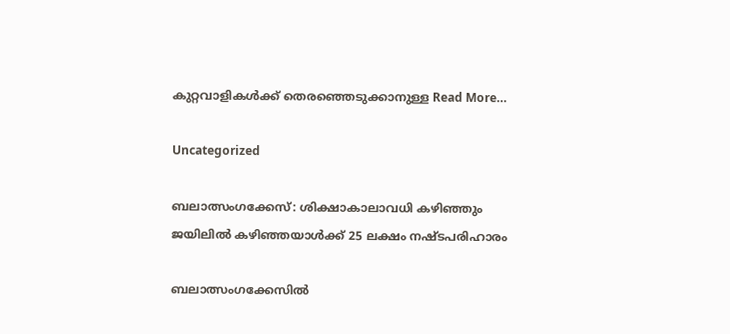കുറ്റവാളികള്‍ക്ക്‌ തെരഞ്ഞെടുക്കാനുള്ള Read More…

Uncategorized

ബലാത്സംഗക്കേസ്: ശിക്ഷാകാലാവധി കഴിഞ്ഞും ജയിലില്‍ കഴിഞ്ഞയാള്‍ക്ക്‌ 25 ലക്ഷം നഷ്‌ടപരിഹാരം

ബലാത്സംഗക്കേസില്‍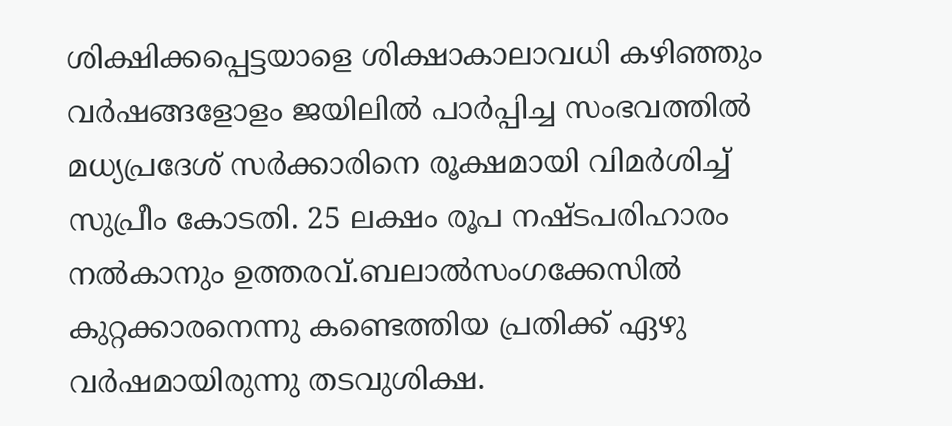ശിക്ഷിക്കപ്പെട്ടയാളെ ശിക്ഷാകാലാവധി കഴിഞ്ഞും വര്‍ഷങ്ങളോളം ജയിലില്‍ പാര്‍പ്പിച്ച സംഭവത്തില്‍ മധ്യപ്രദേശ്‌ സര്‍ക്കാരിനെ രൂക്ഷമായി വിമര്‍ശിച്ച്‌ സുപ്രീം കോടതി. 25 ലക്ഷം രൂപ നഷ്‌ടപരിഹാരം നല്‍കാനും ഉത്തരവ്‌.ബലാല്‍സംഗക്കേസില്‍ കുറ്റക്കാരനെന്നു കണ്ടെത്തിയ പ്രതിക്ക്‌ ഏഴു വര്‍ഷമായിരുന്നു തടവുശിക്ഷ.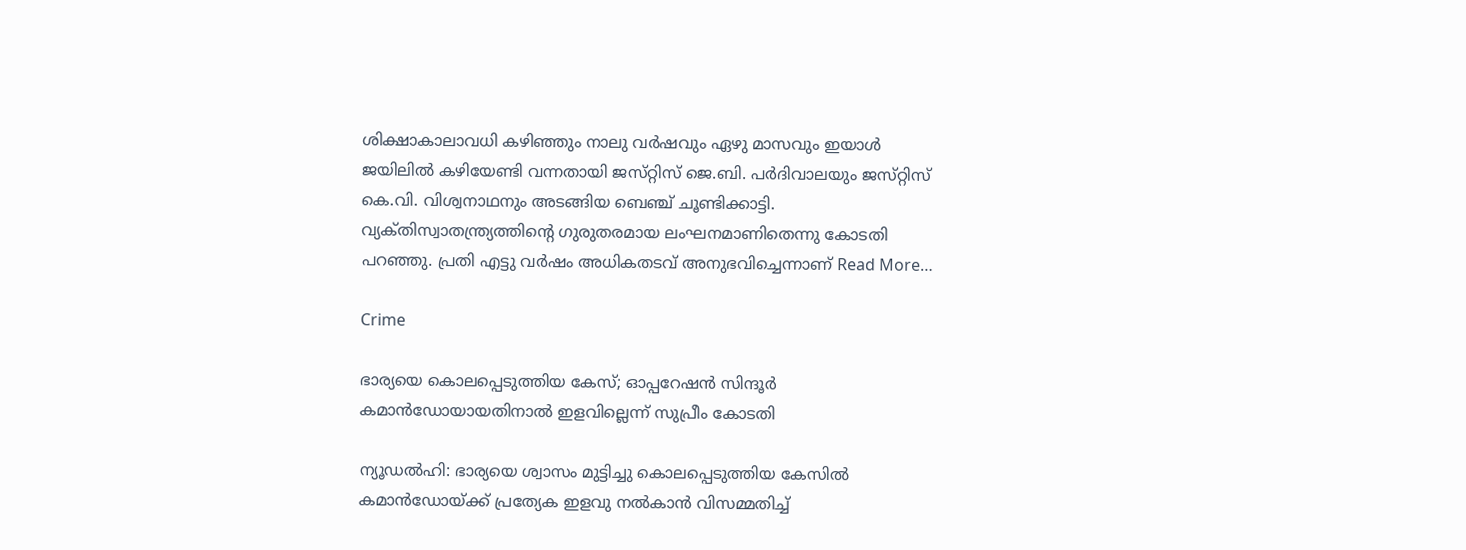ശിക്ഷാകാലാവധി കഴിഞ്ഞും നാലു വര്‍ഷവും ഏഴു മാസവും ഇയാള്‍ ജയിലില്‍ കഴിയേണ്ടി വന്നതായി ജസ്‌റ്റിസ്‌ ജെ.ബി. പര്‍ദിവാലയും ജസ്‌റ്റിസ്‌ കെ.വി. വിശ്വനാഥനും അടങ്ങിയ ബെഞ്ച്‌ ചൂണ്ടിക്കാട്ടി. വ്യക്‌തിസ്വാതന്ത്ര്യത്തിന്റെ ഗുരുതരമായ ലംഘനമാണിതെന്നു കോടതി പറഞ്ഞു. പ്രതി എട്ടു വര്‍ഷം അധികതടവ്‌ അനുഭവിച്ചെന്നാണ്‌ Read More…

Crime

ഭാര്യയെ കൊലപ്പെടുത്തിയ കേസ്; ഓപ്പറേഷന്‍ സിന്ദൂര്‍ കമാന്‍ഡോയായതിനാല്‍ ഇളവില്ലെന്ന് സുപ്രീം കോടതി

ന്യൂഡല്‍ഹി: ഭാര്യയെ ശ്വാസം മുട്ടിച്ചു കൊലപ്പെടുത്തിയ കേസില്‍ കമാന്‍ഡോയ്ക്ക് പ്രത്യേക ഇളവു നല്‍കാന്‍ വിസമ്മതിച്ച്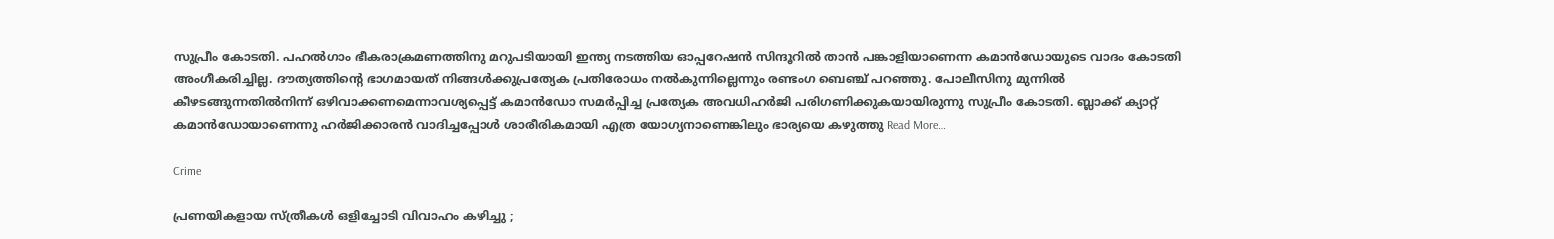സുപ്രീം കോടതി. പഹല്‍ഗാം ഭീകരാക്രമണത്തിനു മറുപടിയായി ഇന്ത്യ നടത്തിയ ഓപ്പറേഷന്‍ സിന്ദൂറില്‍ താന്‍ പങ്കാളിയാണെന്ന കമാന്‍ഡോയുടെ വാദം കോടതി അംഗീകരിച്ചില്ല. ദൗത്യത്തിന്റെ ഭാഗമായത് നിങ്ങള്‍ക്കുപ്രത്യേക പ്രതിരോധം നല്‍കുന്നില്ലെന്നും രണ്ടംഗ ബെഞ്ച് പറഞ്ഞു. പോലീസിനു മുന്നില്‍ കീഴടങ്ങുന്നതില്‍നിന്ന് ഒഴിവാക്കണമെന്നാവശ്യപ്പെട്ട് കമാന്‍ഡോ സമര്‍പ്പിച്ച പ്രത്യേക അവധിഹര്‍ജി പരിഗണിക്കുകയായിരുന്നു സുപ്രീം കോടതി. ബ്ലാക്ക് ക്യാറ്റ് കമാന്‍ഡോയാണെന്നു ഹര്‍ജിക്കാരന്‍ വാദിച്ചപ്പോള്‍ ശാരീരികമായി എത്ര യോഗ്യനാണെങ്കിലും ഭാര്യയെ കഴുത്തു Read More…

Crime

പ്രണയികളായ സ്ത്രീകള്‍ ഒളിച്ചോടി വിവാഹം കഴിച്ചു ;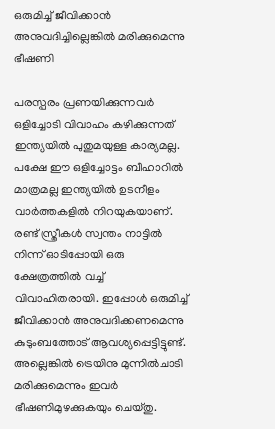ഒരുമിച്ച് ജീവിക്കാന്‍ അനുവദിച്ചില്ലെങ്കില്‍ മരിക്കുമെന്നു ഭീഷണി

പരസ്പരം പ്രണയിക്കുന്നവര്‍ ഒളിച്ചോടി വിവാഹം കഴിക്കുന്നത് ഇന്ത്യയില്‍ പുതുമയുള്ള കാര്യമല്ല. പക്ഷേ ഈ ഒളിച്ചോട്ടം ബീഹാറില്‍ മാത്രമല്ല ഇന്ത്യയില്‍ ഉടനീളം വാര്‍ത്തകളില്‍ നിറയുകയാണ്. രണ്ട് സ്ത്രീകള്‍ സ്വന്തം നാട്ടില്‍ നിന്ന് ഓടിപ്പോയി ഒരു ക്ഷേത്രത്തില്‍ വച്ച് വിവാഹിതരായി. ഇപ്പോള്‍ ഒരുമിച്ച് ജീവിക്കാന്‍ അനുവദിക്കണമെന്നു കുടുംബത്തോട് ആവശ്യപ്പെട്ടിട്ടുണ്ട്. അല്ലെങ്കില്‍ ട്രെയിനു മുന്നില്‍ചാടി മരിക്കുമെന്നും ഇവര്‍ ഭീഷണിമുഴക്കുകയും ചെയ്തു.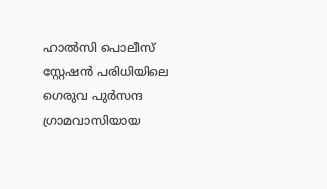ഹാല്‍സി പൊലീസ് സ്റ്റേഷന്‍ പരിധിയിലെ ഗെരുവ പുര്‍സന്ദ ഗ്രാമവാസിയായ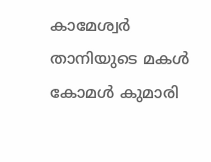കാമേശ്വര്‍ താനിയുടെ മകള്‍ കോമള്‍ കുമാരി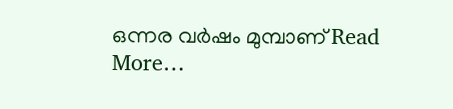ഒന്നര വര്‍ഷം മുമ്പാണ് Read More…